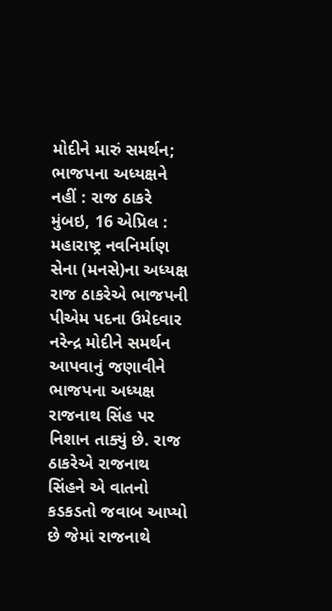મોદીને મારું સમર્થન; ભાજપના અધ્યક્ષને નહીં : રાજ ઠાકરે
મુંબઇ, 16 એપ્રિલ : મહારાષ્ટ્ર નવનિર્માણ સેના (મનસે)ના અધ્યક્ષ રાજ ઠાકરેએ ભાજપની પીએમ પદના ઉમેદવાર નરેન્દ્ર મોદીને સમર્થન આપવાનું જણાવીને ભાજપના અધ્યક્ષ રાજનાથ સિંહ પર નિશાન તાક્યું છે. રાજ ઠાકરેએ રાજનાથ સિંહને એ વાતનો કડકડતો જવાબ આપ્યો છે જેમાં રાજનાથે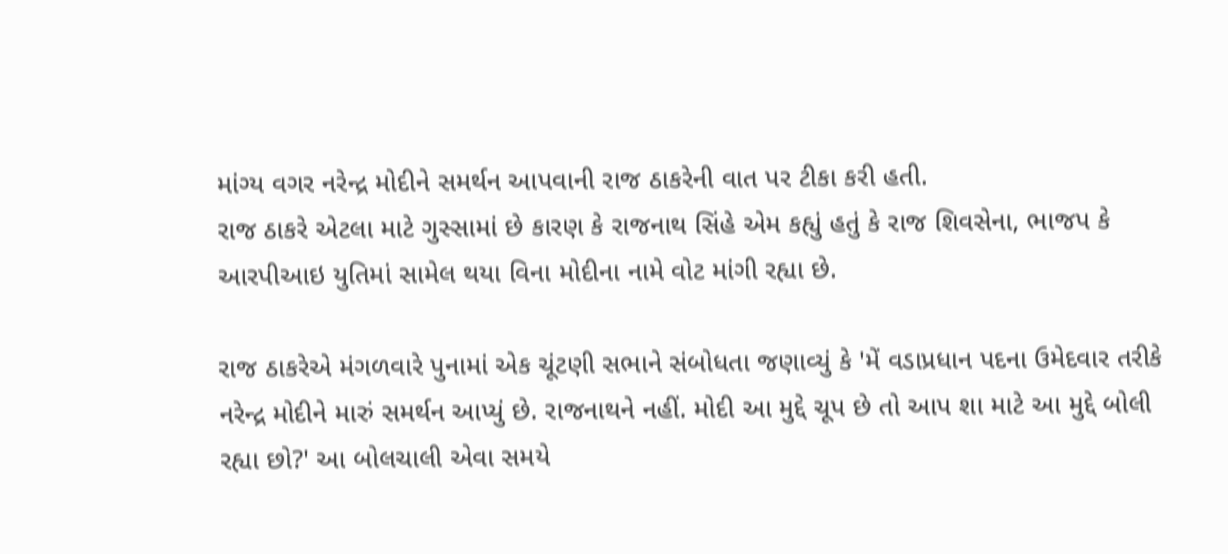માંગ્ય વગર નરેન્દ્ર મોદીને સમર્થન આપવાની રાજ ઠાકરેની વાત પર ટીકા કરી હતી.
રાજ ઠાકરે એટલા માટે ગુસ્સામાં છે કારણ કે રાજનાથ સિંહે એમ કહ્યું હતું કે રાજ શિવસેના, ભાજપ કે આરપીઆઇ યુતિમાં સામેલ થયા વિના મોદીના નામે વોટ માંગી રહ્યા છે.

રાજ ઠાકરેએ મંગળવારે પુનામાં એક ચૂંટણી સભાને સંબોધતા જણાવ્યું કે 'મેં વડાપ્રધાન પદના ઉમેદવાર તરીકે નરેન્દ્ર મોદીને મારું સમર્થન આપ્યું છે. રાજનાથને નહીં. મોદી આ મુદ્દે ચૂપ છે તો આપ શા માટે આ મુદ્દે બોલી રહ્યા છો?' આ બોલચાલી એવા સમયે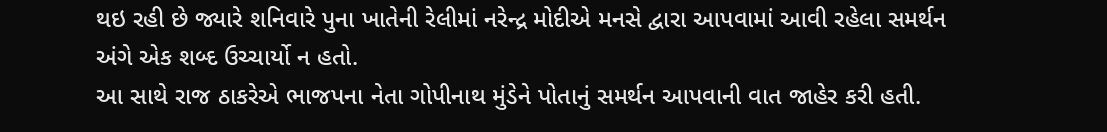થઇ રહી છે જ્યારે શનિવારે પુના ખાતેની રેલીમાં નરેન્દ્ર મોદીએ મનસે દ્વારા આપવામાં આવી રહેલા સમર્થન અંગે એક શબ્દ ઉચ્ચાર્યો ન હતો.
આ સાથે રાજ ઠાકરેએ ભાજપના નેતા ગોપીનાથ મુંડેને પોતાનું સમર્થન આપવાની વાત જાહેર કરી હતી.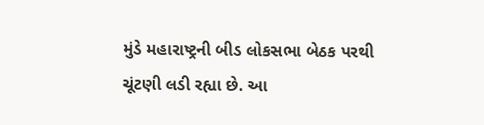મુંડે મહારાષ્ટ્રની બીડ લોકસભા બેઠક પરથી ચૂંટણી લડી રહ્યા છે. આ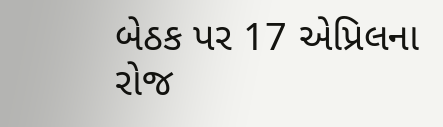બેઠક પર 17 એપ્રિલના રોજ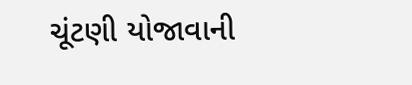ચૂંટણી યોજાવાની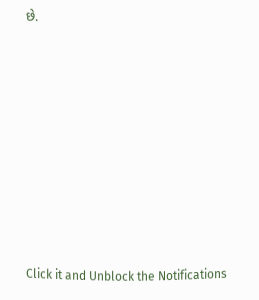છે.












Click it and Unblock the Notifications